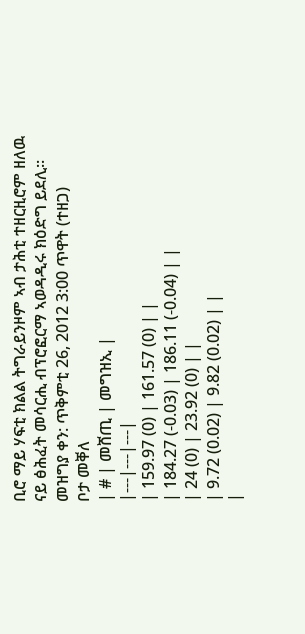ቢሮ ማይ ሃፍቲ ክልል ትግራይንዞም ኣብ ታሕቲ ተዘርዚሮም ዘለዉ ናይ ፅሕፈት መሳርሒ ብፕሮፎርማ ኣወዳዲሩ ክዕድግ ይደሊ፡፡
መዝግያ ቀን: ጥቅምቲ 26, 2012 3:00 ጥዋት (ተዘጋ)
ቦታ መቐለ
| # | መሸጢ | መግዝኢ |
|---|---|---|
| 159.97 (0) | 161.57 (0) | |
| 184.27 (-0.03) | 186.11 (-0.04) | |
| 24 (0) | 23.92 (0) | |
| 9.72 (0.02) | 9.82 (0.02) | |
|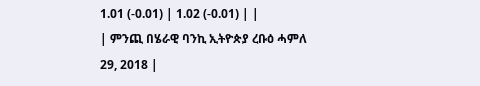1.01 (-0.01) | 1.02 (-0.01) | |
| ምንጪ በሄራዊ ባንኪ ኢትዮጵያ ረቡዕ ሓምለ 29, 2018 |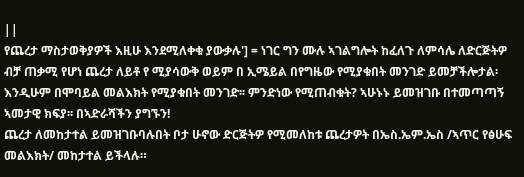||
የጨረታ ማስታወቅያዎች እዚሁ እንደሚለቀቁ ያውቃሉ'] = ነገር ግን ሙሉ ኣገልግሎት ከፈለጉ ለምሳሌ ለድርጅትዎ ብቻ ጠቃሚ የሆነ ጨረታ ለይቶ የ ሚያሳውቅ ወይም በ ኢሜይል በየግዜው የሚያቁበት መንገድ ይመቻችሎታል፡ እንዲሁም በሞባይል መልእክት የሚያቁበት መንገድ፡፡ ምንድነው የሚጠብቁት? ኣሁኑኑ ይመዝገቡ በተመጣጣኝ ኣመታዊ ክፍያ፡፡ በኣድራሻችን ያግኙን!
ጨረታ ለመከታተል ይመዝገቡባሉበት ቦታ ሁኖው ድርጅትዎ የሚመለከቱ ጨረታዎት በኤስ.ኤም.ኤስ /ኣጥር የፅሁፍ መልእክት/ መከታተል ይችላሉ።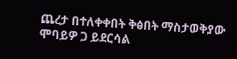ጨረታ በተለቀቀበት ቅፅበት ማስታወቅያው ሞባይዎ ጋ ይደርሳል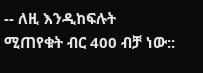-- ለዚ እንዲከፍሉት ሚጠየቁት ብር 400 ብቻ ነው::